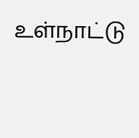உள்நாட்டு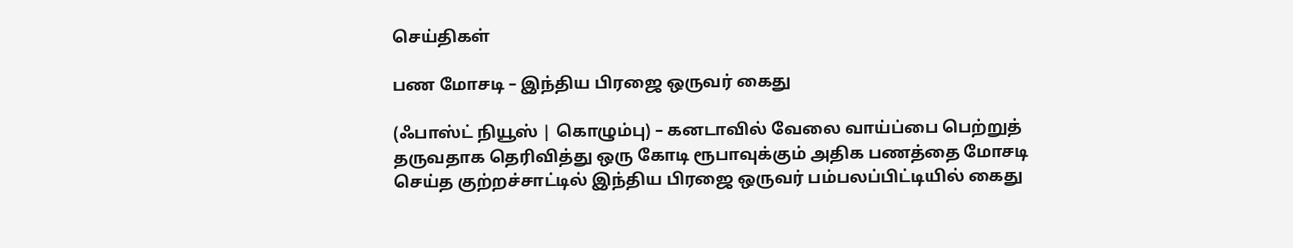செய்திகள்

பண மோசடி – இந்திய பிரஜை ஒருவர் கைது

(ஃபாஸ்ட் நியூஸ் | கொழும்பு) – கனடாவில் வேலை வாய்ப்பை பெற்றுத் தருவதாக தெரிவித்து ஒரு கோடி ரூபாவுக்கும் அதிக பணத்தை மோசடி செய்த குற்றச்சாட்டில் இந்திய பிரஜை ஒருவர் பம்பலப்பிட்டியில் கைது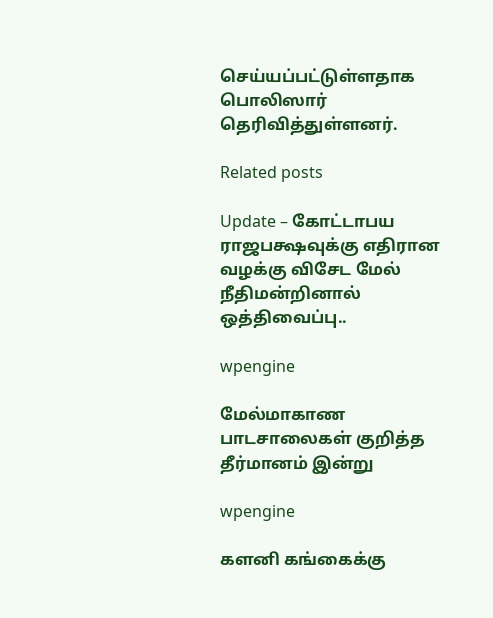செய்யப்பட்டுள்ளதாக பொலிஸார் தெரிவித்துள்ளனர்.

Related posts

Update – கோட்டாபய ராஜபக்ஷவுக்கு எதிரான வழக்கு விசேட மேல் நீதிமன்றினால் ஒத்திவைப்பு..

wpengine

மேல்மாகாண பாடசாலைகள் குறித்த தீர்மானம் இன்று

wpengine

களனி கங்கைக்கு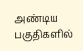அண்டிய பகுதிகளில்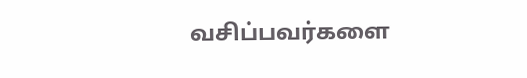வசிப்பவர்களை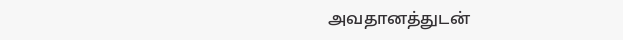அவதானத்துடன்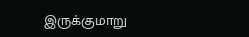இருக்குமாறு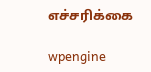எச்சரிக்கை

wpengine